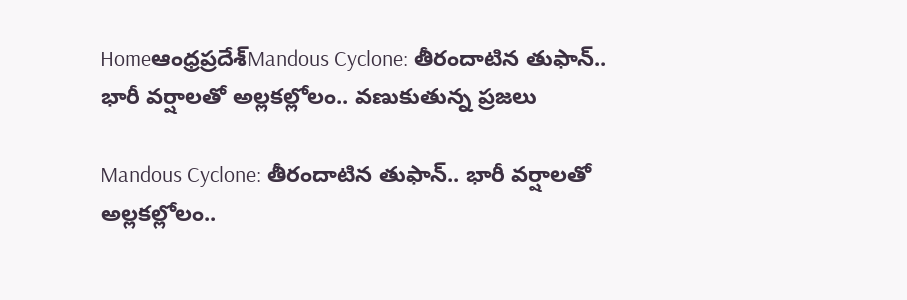Homeఆంధ్రప్రదేశ్‌Mandous Cyclone: తీరందాటిన తుఫాన్.. భారీ వర్షాలతో అల్లకల్లోలం.. వణుకుతున్న ప్రజలు

Mandous Cyclone: తీరందాటిన తుఫాన్.. భారీ వర్షాలతో అల్లకల్లోలం..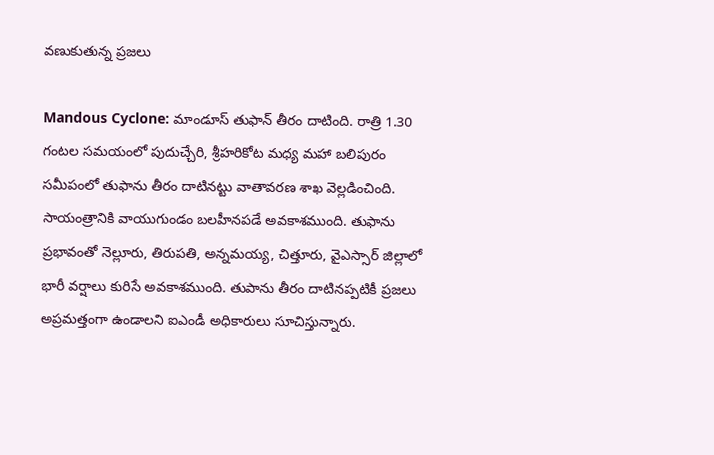వణుకుతున్న ప్రజలు

Mandous Cyclone: మాండూస్ తుఫాన్ తీరం దాటింది. రాత్రి 1.30 గంటల సమయంలో పుదుచ్చేరి, శ్రీహరికోట మధ్య మహా బలిపురం సమీపంలో తుఫాను తీరం దాటినట్టు వాతావరణ శాఖ వెల్లడించింది. సాయంత్రానికి వాయుగుండం బలహీనపడే అవకాశముంది. తుఫాను ప్రభావంతో నెల్లూరు, తిరుపతి, అన్నమయ్య, చిత్తూరు, వైఎస్సార్ జిల్లాలో భారీ వర్షాలు కురిసే అవకాశముంది. తుపాను తీరం దాటినప్పటికీ ప్రజలు అప్రమత్తంగా ఉండాలని ఐఎండీ అధికారులు సూచిస్తున్నారు.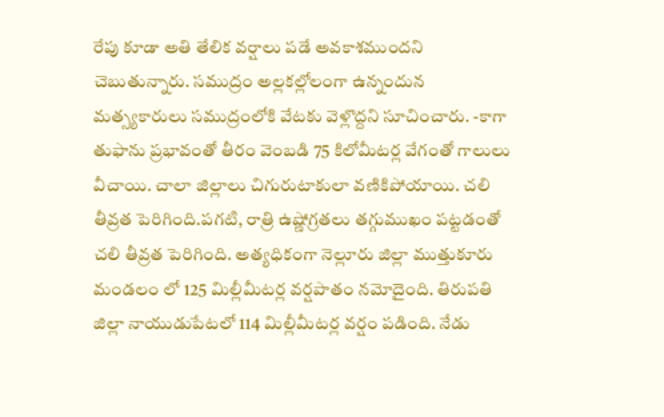రేపు కూడా అతి తేలిక వర్షాలు పడే అవకాశముందని చెబుతున్నారు. సముద్రం అల్లకల్లోలంగా ఉన్నందున మత్స్యకారులు సముద్రంలోకి వేటకు వెళ్లొద్దని సూచించారు. -కాగా తుఫాను ప్రభావంతో తీరం వెంబడి 75 కిలోమీటర్ల వేగంతో గాలులు వీచాయి. చాలా జిల్లాలు చిగురుటాకులా వణికిపోయాయి. చలి తీవ్రత పెరిగింది.పగటి, రాత్రి ఉష్ణోగ్రతలు తగ్గుముఖం పట్టడంతో చలి తీవ్రత పెరిగింది. అత్యధికంగా నెల్లూరు జిల్లా ముత్తుకూరు మండలం లో 125 మిల్లీమీటర్ల వర్షపాతం నమోదైంది. తిరుపతి జిల్లా నాయుడుపేటలో 114 మిల్లీమీటర్ల వర్షం పడింది. నేడు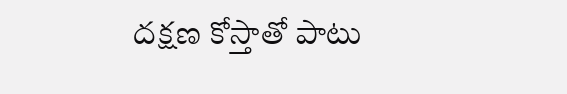దక్షణ కోస్తాతో పాటు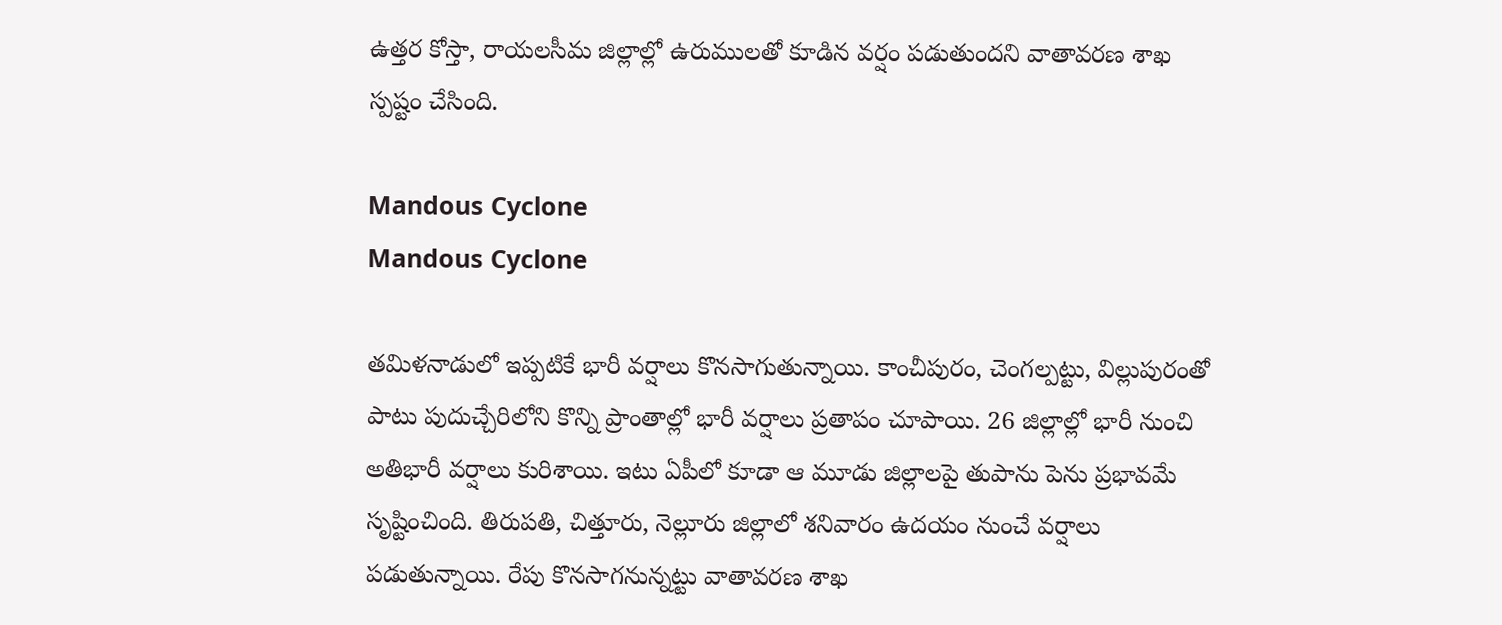ఉత్తర కోస్తా, రాయలసీమ జిల్లాల్లో ఉరుములతో కూడిన వర్షం పడుతుందని వాతావరణ శాఖ స్పష్టం చేసింది.

Mandous Cyclone
Mandous Cyclone

తమిళనాడులో ఇప్పటికే భారీ వర్షాలు కొనసాగుతున్నాయి. కాంచీపురం, చెంగల్పట్టు, విల్లుపురంతో పాటు పుదుచ్చేరిలోని కొన్ని ప్రాంతాల్లో భారీ వర్షాలు ప్రతాపం చూపాయి. 26 జిల్లాల్లో భారీ నుంచి అతిభారీ వర్షాలు కురిశాయి. ఇటు ఏపీలో కూడా ఆ మూడు జిల్లాలపై తుపాను పెను ప్రభావమే సృష్టించింది. తిరుపతి, చిత్తూరు, నెల్లూరు జిల్లాలో శనివారం ఉదయం నుంచే వర్షాలు పడుతున్నాయి. రేపు కొనసాగనున్నట్టు వాతావరణ శాఖ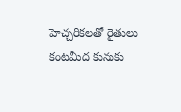హెచ్చరికలతో రైతులు కంటమీద కునుకు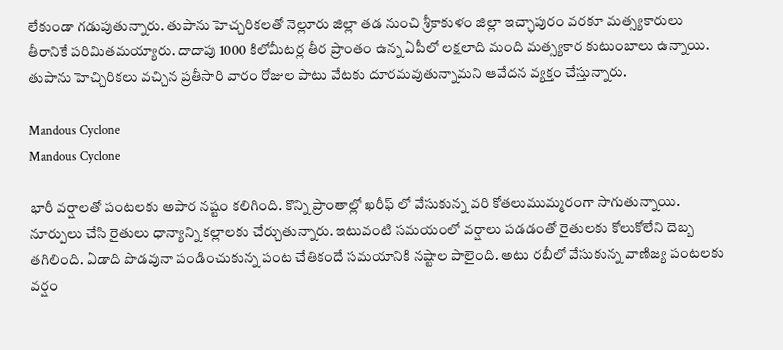లేకుండా గడుపుతున్నారు. తుపాను హెచ్చరికలతో నెల్లూరు జిల్లా తడ నుంచి శ్రీకాకుళం జిల్లా ఇచ్ఛాపురం వరకూ మత్స్యకారులు తీరానికే పరిమితమయ్యారు. దాదాపు 1000 కిలోమీటర్ల తీర ప్రాంతం ఉన్న ఏపీలో లక్షలాది మంది మత్స్యకార కుటుంబాలు ఉన్నాయి. తుపాను హెచ్చిరికలు వచ్చిన ప్రతీసారి వారం రోజుల పాటు వేటకు దూరమవుతున్నామని ఆవేదన వ్యక్తం చేస్తున్నారు.

Mandous Cyclone
Mandous Cyclone

భారీ వర్షాలతో పంటలకు అపార నష్టం కలిగింది. కొన్ని ప్రాంతాల్లో ఖరీఫ్ లో వేసుకున్న వరి కోతలుముమ్మరంగా సాగుతున్నాయి. నూర్పులు చేసి రైతులు ధాన్యాన్ని కల్లాలకు చేర్చుతున్నారు. ఇటువంటి సమయంలో వర్షాలు పడడంతో రైతులకు కోలుకోలేని దెబ్బ తగిలింది. ఏడాది పొడవునా పండించుకున్న పంట చేతికందే సమయానికి నష్టాల పాలైంది. అటు రబీలో వేసుకున్న వాణిజ్య పంటలకు వర్షం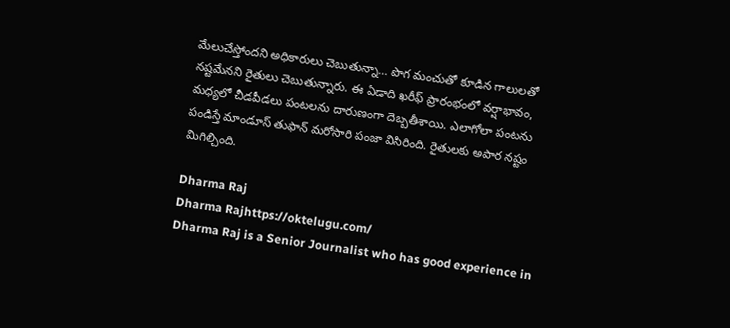మేలుచేస్తోందని అధికారులు చెబుతున్నా… పొగ మంచుతో కూడిన గాలులతో నష్టమేనని రైతులు చెబుతున్నారు. ఈ ఏడాది ఖరీఫ్ ప్రారంభంలో వర్షాభావం, మధ్యలో చీడపీడలు పంటలను దారుణంగా దెబ్బతీశాయి. ఎలాగోలా పంటను పండిస్తే మాండూస్ తుఫాన్ మరోసారి పంజా విసిరింది. రైతులకు అపార నష్టం మిగిల్చింది.

Dharma Raj
Dharma Rajhttps://oktelugu.com/
Dharma Raj is a Senior Journalist who has good experience in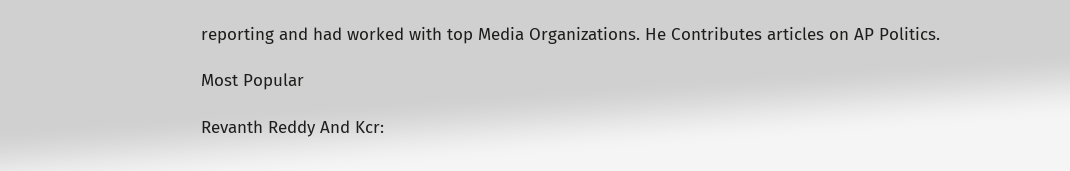reporting and had worked with top Media Organizations. He Contributes articles on AP Politics.

Most Popular

Revanth Reddy And Kcr: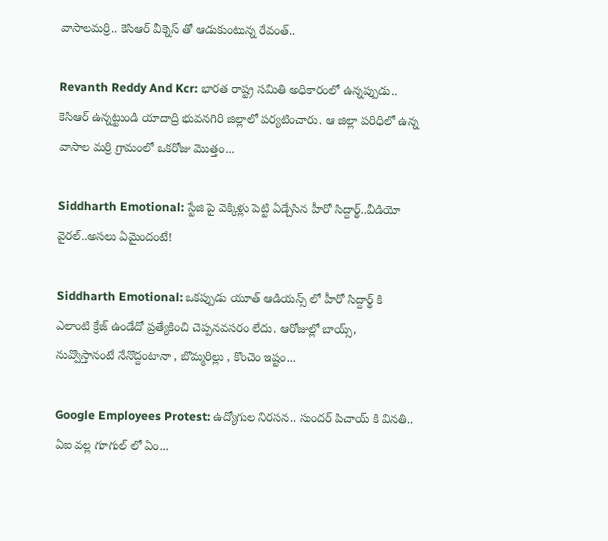వాసాలమర్రి.. కెసిఆర్ వీక్నెస్ తో ఆడుకుంటున్న రేవంత్..

Revanth Reddy And Kcr: భారత రాష్ట్ర సమితి అధికారంలో ఉన్నప్పుడు.. కెసిఆర్ ఉన్నట్టుండి యాదాద్రి భువనగిరి జిల్లాలో పర్యటించారు. ఆ జిల్లా పరిధిలో ఉన్న వాసాల మర్రి గ్రామంలో ఒకరోజు మొత్తం...

Siddharth Emotional: స్టేజి పై వెక్కిళ్లు పెట్టి ఏడ్చేసిన హీరో సిద్దార్థ్..వీడియో వైరల్..అసలు ఏమైందంటే!

Siddharth Emotional: ఒకప్పుడు యూత్ ఆడియన్స్ లో హీరో సిద్దార్థ్ కి ఎలాంటి క్రేజ్ ఉండేదో ప్రత్యేకించి చెప్పనవసరం లేదు. ఆరోజుల్లో బాయ్స్, నువ్వొస్తానంటే నేనొద్దంటానా , బొమ్మరిల్లు , కొంచెం ఇష్టం...

Google Employees Protest: ఉద్యోగుల నిరసన.. సుందర్ పిచాయ్ కి వినతి.. ఏఐ వల్ల గూగుల్ లో ఏం...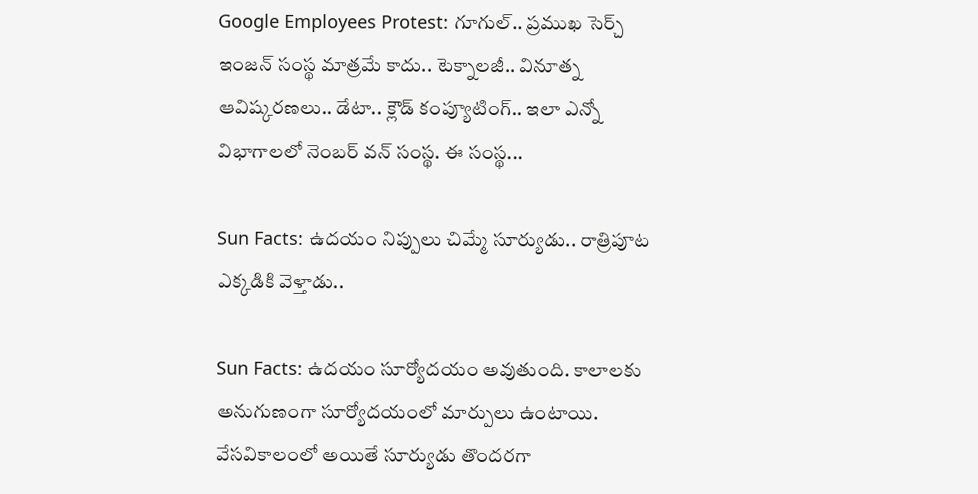Google Employees Protest: గూగుల్.. ప్రముఖ సెర్చ్ ఇంజన్ సంస్థ మాత్రమే కాదు.. టెక్నాలజీ.. వినూత్న ఆవిష్కరణలు.. డేటా.. క్లౌడ్ కంప్యూటింగ్.. ఇలా ఎన్నో విభాగాలలో నెంబర్ వన్ సంస్థ. ఈ సంస్థ...

Sun Facts: ఉదయం నిప్పులు చిమ్మే సూర్యుడు.. రాత్రిపూట ఎక్కడికి వెళ్తాడు..

Sun Facts: ఉదయం సూర్యోదయం అవుతుంది. కాలాలకు అనుగుణంగా సూర్యోదయంలో మార్పులు ఉంటాయి. వేసవికాలంలో అయితే సూర్యుడు తొందరగా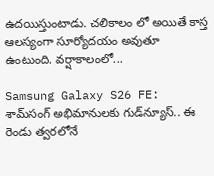ఉదయిస్తుంటాడు. చలికాలం లో అయితే కాస్త ఆలస్యంగా సూర్యోదయం అవుతూ ఉంటుంది. వర్షాకాలంలో...

Samsung Galaxy S26 FE: శామ్‌సంగ్ అభిమానులకు గుడ్‌న్యూస్.. ఈ రెండు త్వరలోనే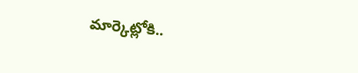మార్కెట్లోకి..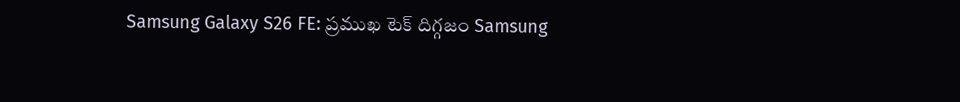Samsung Galaxy S26 FE: ప్రముఖ టెక్ దిగ్గజం Samsung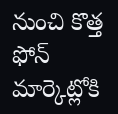నుంచి కొత్త ఫోన్ మార్కెట్లోకి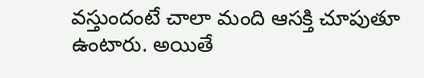వస్తుందంటే చాలా మంది ఆసక్తి చూపుతూ ఉంటారు. అయితే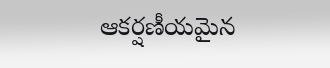ఆకర్షణీయమైన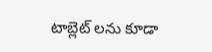టాబ్లెట్ లను కూడా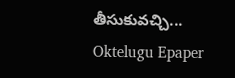తీసుకువచ్చి...
Oktelugu Epaper